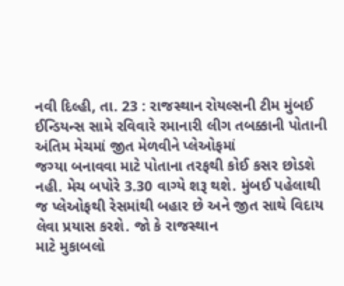નવી દિલ્હી, તા. 23 : રાજસ્થાન રોયલ્સની ટીમ મુંબઈ
ઈન્ડિયન્સ સામે રવિવારે રમાનારી લીગ તબક્કાની પોતાની અંતિમ મેચમાં જીત મેળવીને પ્લેઓફમાં
જગ્યા બનાવવા માટે પોતાના તરફથી કોઈ કસર છોડશે નહી. મેચ બપોરે 3.30 વાગ્યે શરૂ થશે. મુંબઈ પહેલાથી
જ પ્લેઓફથી રેસમાંથી બહાર છે અને જીત સાથે વિદાય લેવા પ્રયાસ કરશે. જો કે રાજસ્થાન
માટે મુકાબલો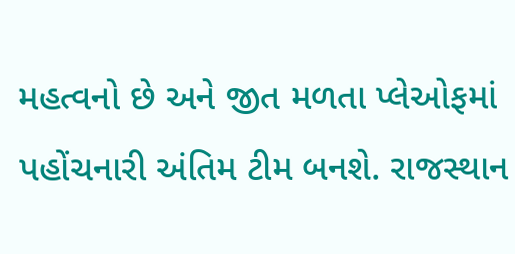મહત્વનો છે અને જીત મળતા પ્લેઓફમાં પહોંચનારી અંતિમ ટીમ બનશે. રાજસ્થાન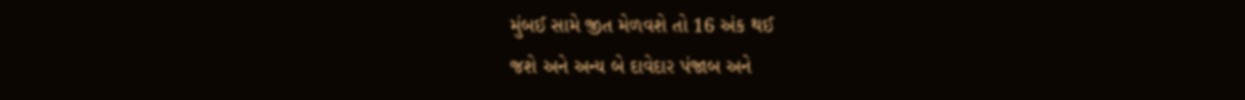મુંબઈ સામે જીત મેળવશે તો 16 અંક થઈ
જશે અને અન્ય બે દાવેદાર પંજાબ અને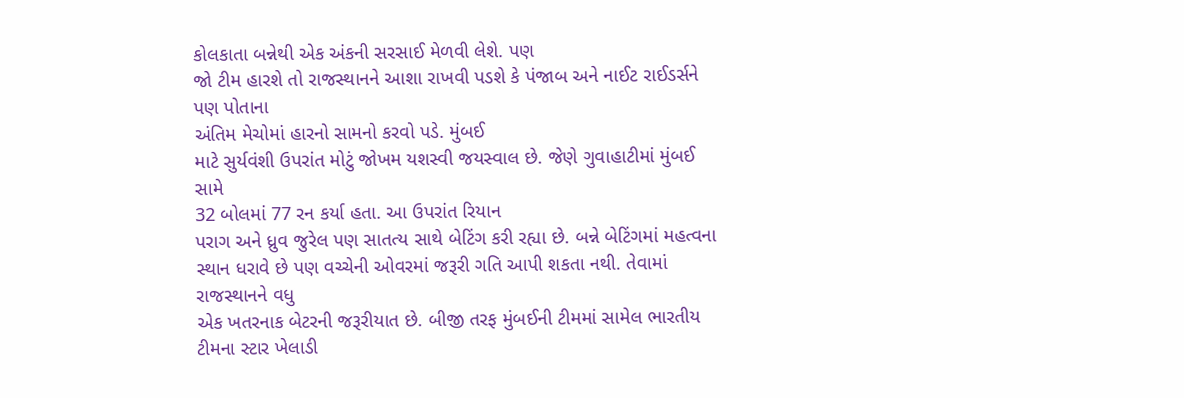કોલકાતા બન્નેથી એક અંકની સરસાઈ મેળવી લેશે. પણ
જો ટીમ હારશે તો રાજસ્થાનને આશા રાખવી પડશે કે પંજાબ અને નાઈટ રાઈડર્સને પણ પોતાના
અંતિમ મેચોમાં હારનો સામનો કરવો પડે. મુંબઈ
માટે સુર્યવંશી ઉપરાંત મોટું જોખમ યશસ્વી જયસ્વાલ છે. જેણે ગુવાહાટીમાં મુંબઈ સામે
32 બોલમાં 77 રન કર્યા હતા. આ ઉપરાંત રિયાન
પરાગ અને ધ્રુવ જુરેલ પણ સાતત્ય સાથે બેટિંગ કરી રહ્યા છે. બન્ને બેટિંગમાં મહત્વના
સ્થાન ધરાવે છે પણ વચ્ચેની ઓવરમાં જરૂરી ગતિ આપી શકતા નથી. તેવામાં રાજસ્થાનને વધુ
એક ખતરનાક બેટરની જરૂરીયાત છે. બીજી તરફ મુંબઈની ટીમમાં સામેલ ભારતીય ટીમના સ્ટાર ખેલાડી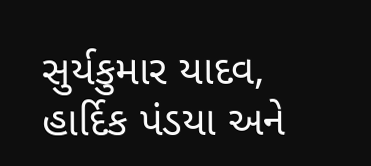સુર્યકુમાર યાદવ, હાર્દિક પંડયા અને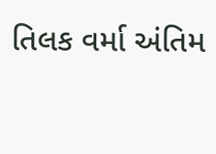તિલક વર્મા અંતિમ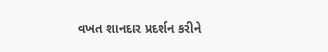વખત શાનદાર પ્રદર્શન કરીને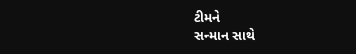ટીમને
સન્માન સાથે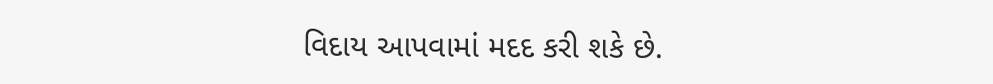વિદાય આપવામાં મદદ કરી શકે છે.